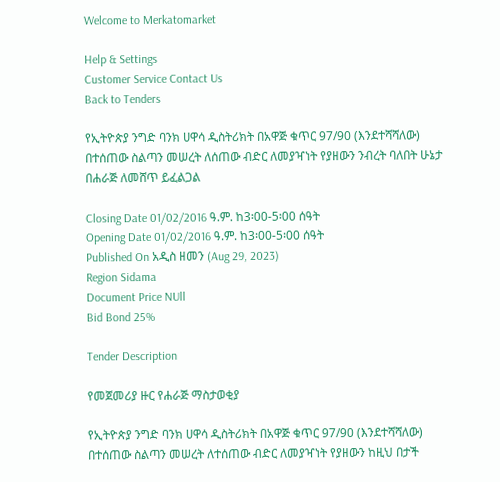Welcome to Merkatomarket

Help & Settings
Customer Service Contact Us
Back to Tenders

የኢትዮጵያ ንግድ ባንክ ሀዋሳ ዲስትሪክት በአዋጅ ቁጥር 97/90 (እንደተሻሻለው) በተሰጠው ስልጣን መሠረት ለሰጠው ብድር ለመያዣነት የያዘውን ንብረት ባለበት ሁኔታ በሐራጅ ለመሸጥ ይፈልጋል

Closing Date 01/02/2016 ዓ.ም. ከ3፡00-5፡00 ሰዓት
Opening Date 01/02/2016 ዓ.ም. ከ3፡00-5፡00 ሰዓት
Published On አዲስ ዘመን (Aug 29, 2023)
Region Sidama
Document Price NUll
Bid Bond 25%

Tender Description

የመጀመሪያ ዙር የሐራጅ ማስታወቂያ

የኢትዮጵያ ንግድ ባንክ ሀዋሳ ዲስትሪክት በአዋጅ ቁጥር 97/90 (እንደተሻሻለው) በተሰጠው ስልጣን መሠረት ለተሰጠው ብድር ለመያዣነት የያዘውን ከዚህ በታች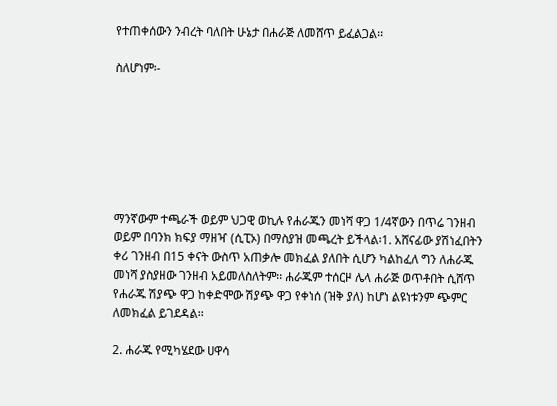የተጠቀሰውን ንብረት ባለበት ሁኔታ በሐራጅ ለመሸጥ ይፈልጋል፡፡

ስለሆነም፡-







ማንኛውም ተጫራች ወይም ህጋዊ ወኪሉ የሐራጁን መነሻ ዋጋ 1/4ኛውን በጥሬ ገንዘብ ወይም በባንክ ክፍያ ማዘዣ (ሲፒኦ) በማስያዝ መጫረት ይችላል፡1. አሸናፊው ያሽነፈበትን ቀሪ ገንዘብ በ15 ቀናት ውስጥ አጠቃሎ መክፈል ያለበት ሲሆን ካልከፈለ ግን ለሐራጁ መነሻ ያስያዘው ገንዘብ አይመለስለትም፡፡ ሐራጁም ተሰርዞ ሌላ ሐራጅ ወጥቶበት ሲሸጥ የሐራጁ ሽያጭ ዋጋ ከቀድሞው ሽያጭ ዋጋ የቀነሰ (ዝቅ ያለ) ከሆነ ልዩነቱንም ጭምር ለመክፈል ይገደዳል፡፡

2. ሐራጁ የሚካሄደው ሀዋሳ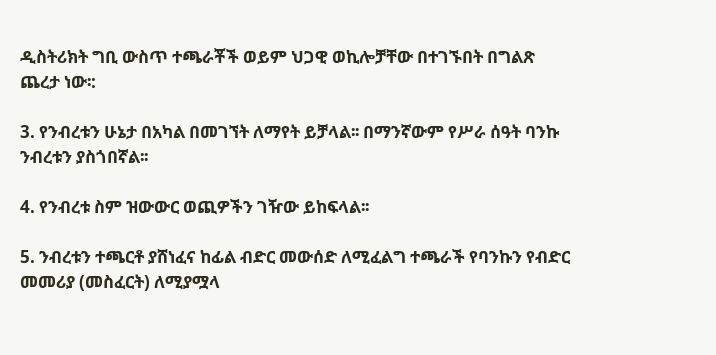ዲስትሪክት ግቢ ውስጥ ተጫራቾች ወይም ህጋዊ ወኪሎቻቸው በተገኙበት በግልጽ ጨረታ ነው፡:

3. የንብረቱን ሁኔታ በአካል በመገኘት ለማየት ይቻላል፡፡ በማንኛውም የሥራ ሰዓት ባንኩ ንብረቱን ያስጎበኛል፡፡

4. የንብረቱ ስም ዝውውር ወጪዎችን ገዥው ይከፍላል፡፡

5. ንብረቱን ተጫርቶ ያሸነፈና ከፊል ብድር መውሰድ ለሚፈልግ ተጫራች የባንኩን የብድር መመሪያ (መስፈርት) ለሚያሟላ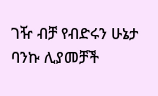ገዥ ብቻ የብድሩን ሁኔታ ባንኩ ሊያመቻች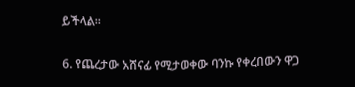ይችላል፡፡

6. የጨረታው አሸናፊ የሚታወቀው ባንኩ የቀረበውን ዋጋ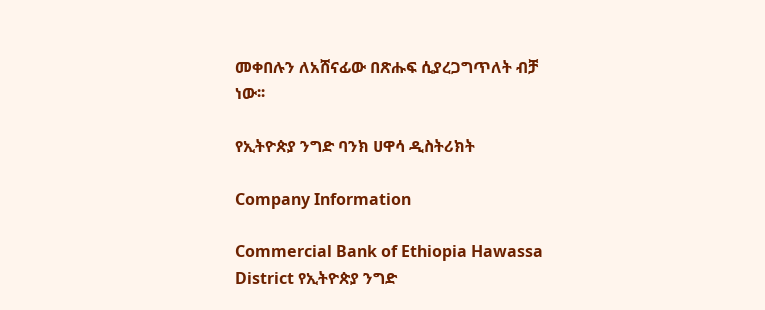መቀበሉን ለአሸናፊው በጽሑፍ ሲያረጋግጥለት ብቻ ነው፡፡

የኢትዮጵያ ንግድ ባንክ ሀዋሳ ዲስትሪክት

Company Information

Commercial Bank of Ethiopia Hawassa District የኢትዮጵያ ንግድ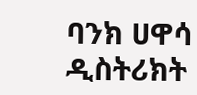ባንክ ሀዋሳ ዲስትሪክት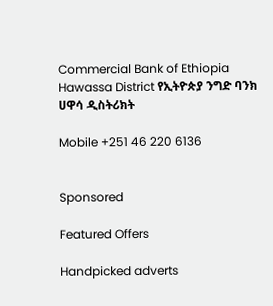Commercial Bank of Ethiopia Hawassa District የኢትዮጵያ ንግድ ባንክ ሀዋሳ ዲስትሪክት

Mobile +251 46 220 6136


Sponsored

Featured Offers

Handpicked adverts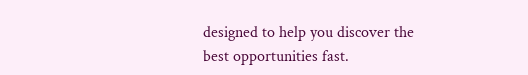designed to help you discover the best opportunities fast.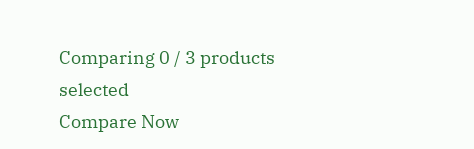Comparing 0 / 3 products selected
Compare Now